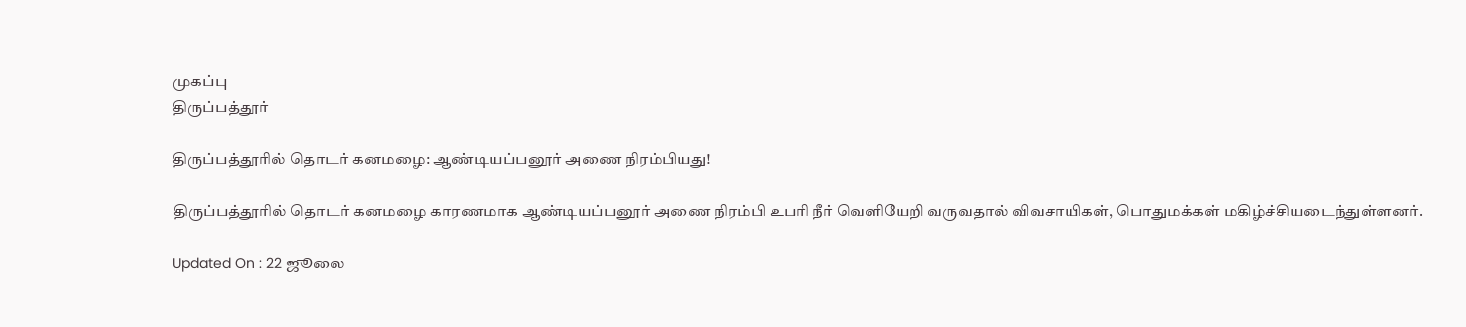முகப்பு
திருப்பத்தூர்

திருப்பத்தூரில் தொடர் கனமழை: ஆண்டியப்பனூர் அணை நிரம்பியது!

திருப்பத்தூரில் தொடர் கனமழை காரணமாக ஆண்டியப்பனூர் அணை நிரம்பி உபரி நீர் வெளியேறி வருவதால் விவசாயிகள், பொதுமக்கள் மகிழ்ச்சியடைந்துள்ளனர்.

Updated On : 22 ஜூலை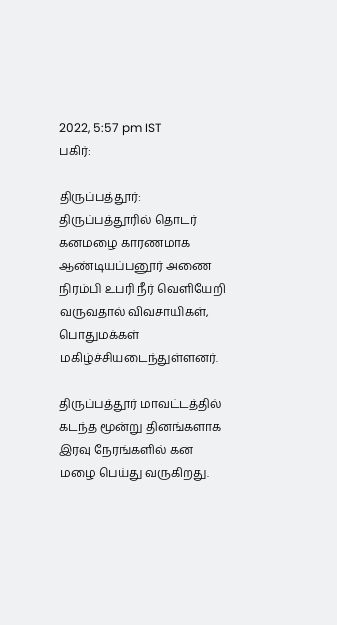2022, 5:57 pm IST
பகிர்:

திருப்பத்தூர்: திருப்பத்தூரில் தொடர் கனமழை காரணமாக ஆண்டியப்பனூர் அணை நிரம்பி உபரி நீர் வெளியேறி வருவதால் விவசாயிகள், பொதுமக்கள் மகிழ்ச்சியடைந்துள்ளனர்.

திருப்பத்தூர் மாவட்டத்தில் கடந்த மூன்று தினங்களாக இரவு நேரங்களில் கன மழை பெய்து வருகிறது.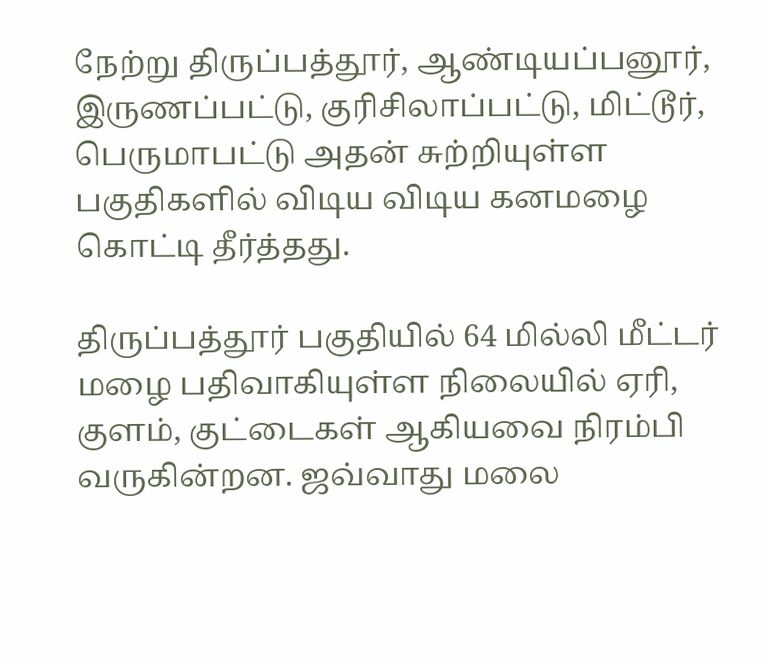நேற்று திருப்பத்தூர், ஆண்டியப்பனூர், இருணப்பட்டு, குரிசிலாப்பட்டு, மிட்டூர், பெருமாபட்டு அதன் சுற்றியுள்ள பகுதிகளில் விடிய விடிய கனமழை கொட்டி தீர்த்தது.

திருப்பத்தூர் பகுதியில் 64 மில்லி மீட்டர்  மழை பதிவாகியுள்ள நிலையில் ஏரி, குளம், குட்டைகள் ஆகியவை நிரம்பி வருகின்றன. ஜவ்வாது மலை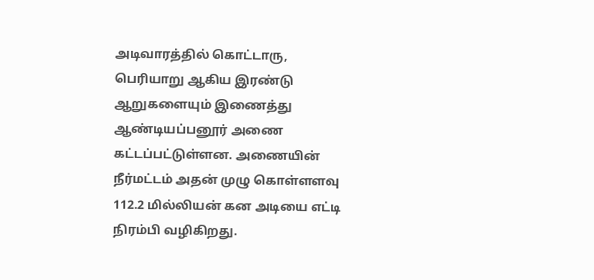அடிவாரத்தில் கொட்டாரு, பெரியாறு ஆகிய இரண்டு ஆறுகளையும் இணைத்து ஆண்டியப்பனூர் அணை கட்டப்பட்டுள்ளன. அணையின் நீர்மட்டம் அதன் முழு கொள்ளளவு 112.2 மில்லியன் கன அடியை எட்டி நிரம்பி வழிகிறது.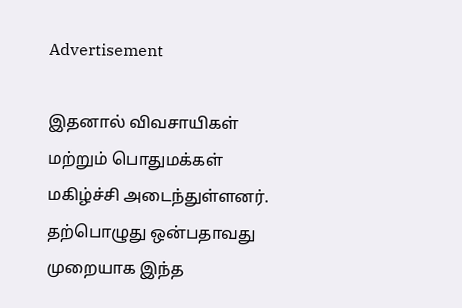Advertisement

இதனால் விவசாயிகள் மற்றும் பொதுமக்கள் மகிழ்ச்சி அடைந்துள்ளனர். தற்பொழுது ஒன்பதாவது முறையாக இந்த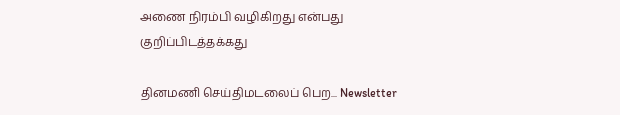அணை நிரம்பி வழிகிறது என்பது குறிப்பிடத்தக்கது

தினமணி செய்திமடலைப் பெற... Newsletter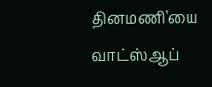தினமணி'யை வாட்ஸ்ஆப்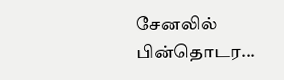சேனலில் பின்தொடர...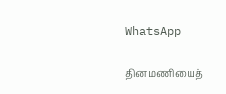WhatsApp

தினமணியைத்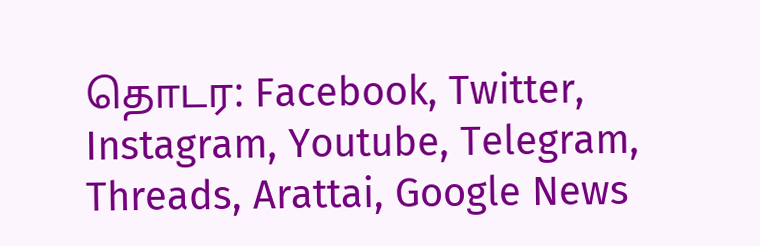தொடர: Facebook, Twitter, Instagram, Youtube, Telegram, Threads, Arattai, Google News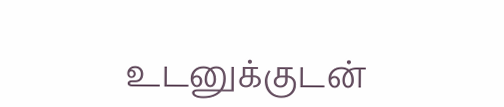உடனுக்குடன்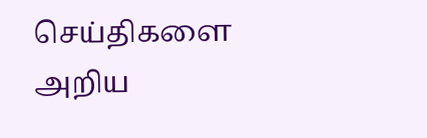செய்திகளை அறிய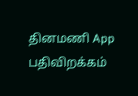தினமணி App பதிவிறக்கம்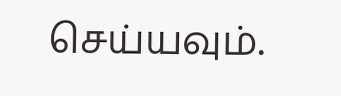செய்யவும்.